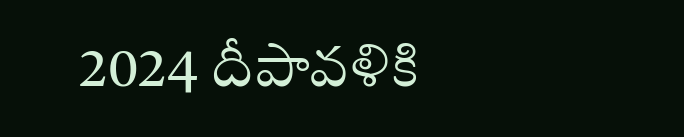2024 దీపావళికి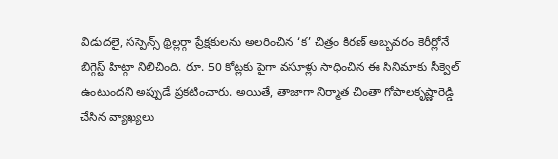విడుదలై, సస్పెన్స్ థ్రిల్లర్గా ప్రేక్షకులను అలరించిన ‘క’ చిత్రం కిరణ్ అబ్బవరం కెరీర్లోనే బిగ్గెస్ట్ హిట్గా నిలిచింది. రూ. 50 కోట్లకు పైగా వసూళ్లు సాధించిన ఈ సినిమాకు సీక్వెల్ ఉంటుందని అప్పుడే ప్రకటించారు. అయితే, తాజాగా నిర్మాత చింతా గోపాలకృష్ణారెడ్డి చేసిన వ్యాఖ్యలు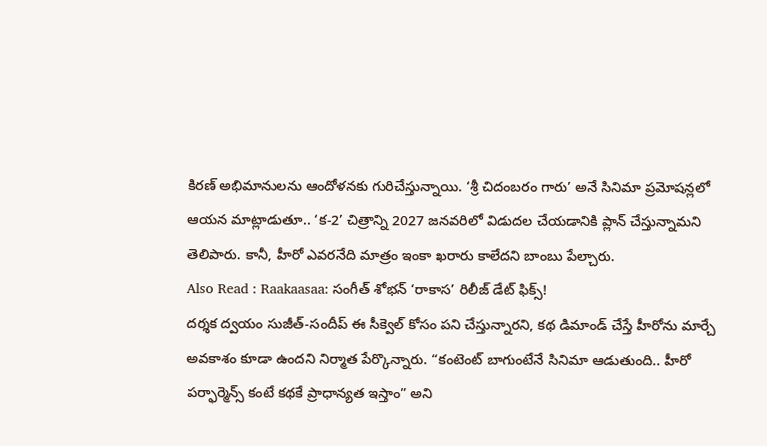కిరణ్ అభిమానులను ఆందోళనకు గురిచేస్తున్నాయి. ‘శ్రీ చిదంబరం గారు’ అనే సినిమా ప్రమోషన్లలో ఆయన మాట్లాడుతూ.. ‘క-2’ చిత్రాన్ని 2027 జనవరిలో విడుదల చేయడానికి ప్లాన్ చేస్తున్నామని తెలిపారు. కానీ, హీరో ఎవరనేది మాత్రం ఇంకా ఖరారు కాలేదని బాంబు పేల్చారు.
Also Read : Raakaasaa: సంగీత్ శోభన్ ‘రాకాస’ రిలీజ్ డేట్ ఫిక్స్!
దర్శక ద్వయం సుజీత్-సందీప్ ఈ సీక్వెల్ కోసం పని చేస్తున్నారని, కథ డిమాండ్ చేస్తే హీరోను మార్చే అవకాశం కూడా ఉందని నిర్మాత పేర్కొన్నారు. “కంటెంట్ బాగుంటేనే సినిమా ఆడుతుంది.. హీరో పర్ఫార్మెన్స్ కంటే కథకే ప్రాధాన్యత ఇస్తాం” అని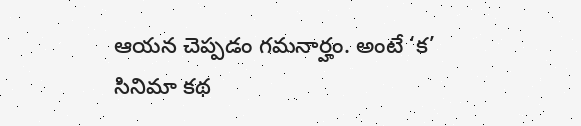ఆయన చెప్పడం గమనార్హం. అంటే ‘క’ సినిమా కథ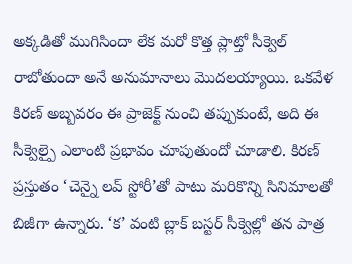అక్కడితో ముగిసిందా లేక మరో కొత్త ప్లాట్తో సీక్వెల్ రాబోతుందా అనే అనుమానాలు మొదలయ్యాయి. ఒకవేళ కిరణ్ అబ్బవరం ఈ ప్రాజెక్ట్ నుంచి తప్పుకుంటే, అది ఈ సీక్వెల్పై ఎలాంటి ప్రభావం చూపుతుందో చూడాలి. కిరణ్ ప్రస్తుతం ‘చెన్నై లవ్ స్టోరీ’తో పాటు మరికొన్ని సినిమాలతో బిజీగా ఉన్నారు. ‘క’ వంటి బ్లాక్ బస్టర్ సీక్వెల్లో తన పాత్ర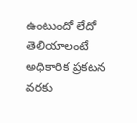ఉంటుందో లేదో తెలియాలంటే అధికారిక ప్రకటన వరకు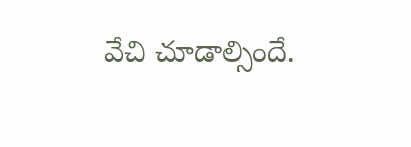వేచి చూడాల్సిందే.